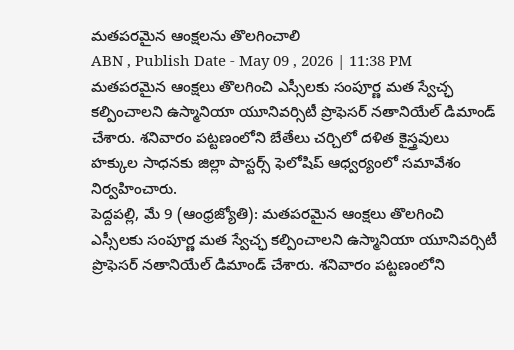మతపరమైన ఆంక్షలను తొలగించాలి
ABN , Publish Date - May 09 , 2026 | 11:38 PM
మతపరమైన ఆంక్షలు తొలగించి ఎస్సీలకు సంపూర్ణ మత స్వేచ్ఛ కల్పించాలని ఉస్మానియా యూనివర్సిటీ ప్రొఫెసర్ నతానియేల్ డిమాండ్ చేశారు. శనివారం పట్టణంలోని బేతేలు చర్చిలో దళిత కైస్త్రవులు హక్కుల సాధనకు జిల్లా పాస్టర్స్ ఫెలోషిప్ ఆధ్వర్యంలో సమావేశం నిర్వహించారు.
పెద్దపల్లి, మే 9 (ఆంధ్రజ్యోతి): మతపరమైన ఆంక్షలు తొలగించి ఎస్సీలకు సంపూర్ణ మత స్వేచ్ఛ కల్పించాలని ఉస్మానియా యూనివర్సిటీ ప్రొఫెసర్ నతానియేల్ డిమాండ్ చేశారు. శనివారం పట్టణంలోని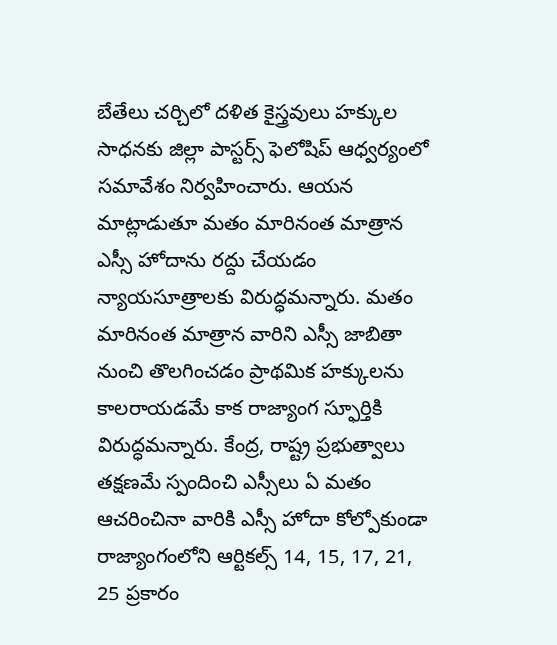బేతేలు చర్చిలో దళిత కైస్త్రవులు హక్కుల సాధనకు జిల్లా పాస్టర్స్ ఫెలోషిప్ ఆధ్వర్యంలో సమావేశం నిర్వహించారు. ఆయన మాట్లాడుతూ మతం మారినంత మాత్రాన ఎస్సీ హోదాను రద్దు చేయడం న్యాయసూత్రాలకు విరుద్ధమన్నారు. మతం మారినంత మాత్రాన వారిని ఎస్సీ జాబితా నుంచి తొలగించడం ప్రాథమిక హక్కులను కాలరాయడమే కాక రాజ్యాంగ స్ఫూర్తికి విరుద్ధమన్నారు. కేంద్ర, రాష్ట్ర ప్రభుత్వాలు తక్షణమే స్పందించి ఎస్సీలు ఏ మతం ఆచరించినా వారికి ఎస్సీ హోదా కోల్పోకుండా రాజ్యాంగంలోని ఆర్టికల్స్ 14, 15, 17, 21, 25 ప్రకారం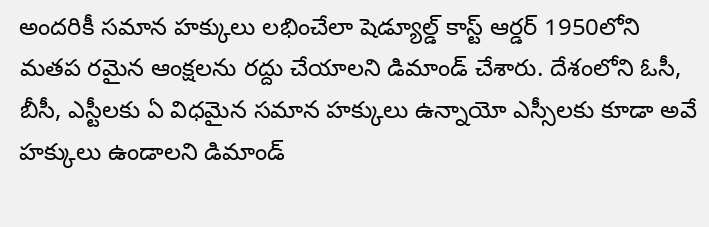అందరికీ సమాన హక్కులు లభించేలా షెడ్యూల్డ్ కాస్ట్ ఆర్డర్ 1950లోని మతప రమైన ఆంక్షలను రద్దు చేయాలని డిమాండ్ చేశారు. దేశంలోని ఓసీ, బీసీ, ఎస్టీలకు ఏ విధమైన సమాన హక్కులు ఉన్నాయో ఎస్సీలకు కూడా అవే హక్కులు ఉండాలని డిమాండ్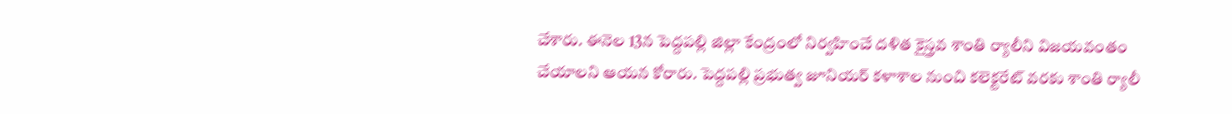చేశారు. ఈనెల 13న పెద్దపల్లి జిల్లా కేంద్రంలో నిర్వహించే దళిత కైస్త్రవ శాంతి ర్యాలీని విజయవంతం చేయాలని ఆయన కోరారు. పెద్దపల్లి ప్రభుత్వ జూనియర్ కళాశాల నుంచి కలెక్టరేట్ వరకు శాంతి ర్యాలీ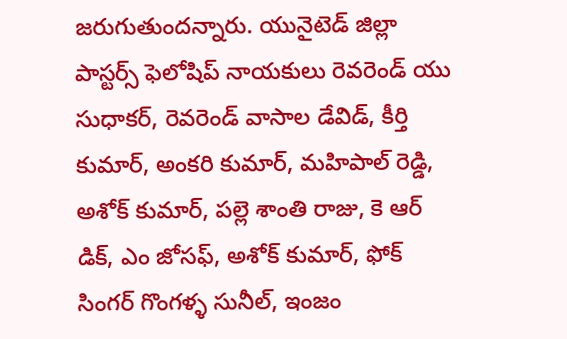జరుగుతుందన్నారు. యునైటెడ్ జిల్లా పాస్టర్స్ ఫెలోషిప్ నాయకులు రెవరెండ్ యు సుధాకర్, రెవరెండ్ వాసాల డేవిడ్, కీర్తి కుమార్, అంకరి కుమార్, మహిపాల్ రెడ్డి, అశోక్ కుమార్, పల్లె శాంతి రాజు, కె ఆర్ డిక్, ఎం జోసఫ్, అశోక్ కుమార్, ఫోక్ సింగర్ గొంగళ్ళ సునీల్, ఇంజం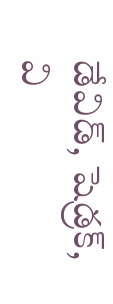డేవిడ్, షెడ్రక్, వి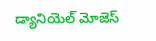డ్యానియెల్ మోజెస్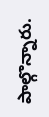పాల్గొన్నారు.